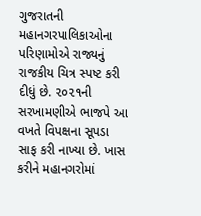ગુજરાતની મહાનગરપાલિકાઓના પરિણામોએ રાજ્યનું રાજકીય ચિત્ર સ્પષ્ટ કરી દીધું છે. ૨૦૨૧ની સરખામણીએ ભાજપે આ વખતે વિપક્ષના સૂપડા સાફ કરી નાખ્યા છે. ખાસ કરીને મહાનગરોમાં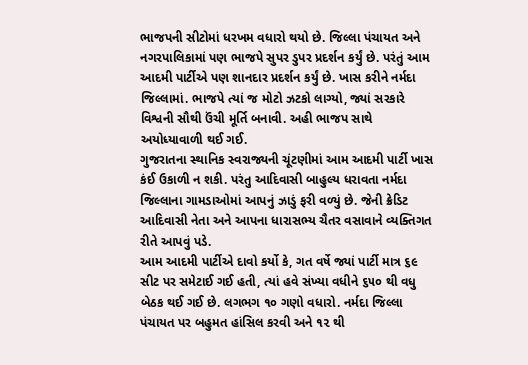ભાજપની સીટોમાં ધરખમ વધારો થયો છે. જિલ્લા પંચાયત અને નગરપાલિકામાં પણ ભાજપે સુપર ડુપર પ્રદર્શન કર્યું છે. પરંતું આમ આદમી પાર્ટીએ પણ શાનદાર પ્રદર્શન કર્યું છે. ખાસ કરીને નર્મદા જિલ્લામાં. ભાજપે ત્યાં જ મોટો ઝટકો લાગ્યો, જ્યાં સરકારે વિશ્વની સૌથી ઉંચી મૂર્તિ બનાવી. અહી ભાજપ સાથે અયોધ્યાવાળી થઈ ગઈ.
ગુજરાતના સ્થાનિક સ્વરાજ્યની ચૂંટણીમાં આમ આદમી પાર્ટી ખાસ કંઈ ઉકાળી ન શકી. પરંતુ આદિવાસી બાહુલ્ય ધરાવતા નર્મદા જિલ્લાના ગામડાઓમાં આપનું ઝાડું ફરી વળ્યું છે. જેની ક્રેડિટ આદિવાસી નેતા અને આપના ધારાસભ્ય ચૈતર વસાવાને વ્યક્તિગત રીતે આપવું પડે.
આમ આદમી પાર્ટીએ દાવો કર્યો કે, ગત વર્ષે જ્યાં પાર્ટી માત્ર ૬૯ સીટ પર સમેટાઈ ગઈ હતી, ત્યાં હવે સંખ્યા વધીને ૬૫૦ થી વધુ બેઠક થઈ ગઈ છે. લગભગ ૧૦ ગણો વધારો. નર્મદા જિલ્લા પંચાયત પર બહુમત હાંસિલ કરવી અને ૧૨ થી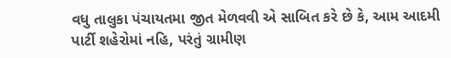વધુ તાલુકા પંચાયતમા જીત મેળવવી એ સાબિત કરે છે કે, આમ આદમી પાર્ટી શહેરોમાં નહિ, પરંતું ગ્રામીણ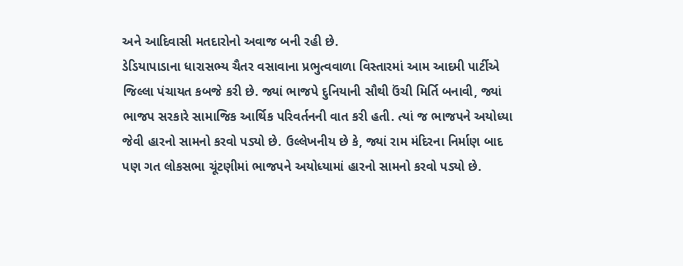અને આદિવાસી મતદારોનો અવાજ બની રહી છે.
ડેડિયાપાડાના ધારાસભ્ય ચૈતર વસાવાના પ્રભુત્વવાળા વિસ્તારમાં આમ આદમી પાર્ટીએ જિલ્લા પંચાયત કબજે કરી છે. જ્યાં ભાજપે દુનિયાની સૌથી ઉંચી મિર્તિ બનાવી, જ્યાં ભાજપ સરકારે સામાજિક આર્થિક પરિવર્તનની વાત કરી હતી. ત્યાં જ ભાજપને અયોધ્યા જેવી હારનો સામનો કરવો પડ્યો છે. ઉલ્લેખનીય છે કે, જ્યાં રામ મંદિરના નિર્માણ બાદ પણ ગત લોકસભા ચૂંટણીમાં ભાજપને અયોધ્યામાં હારનો સામનો કરવો પડ્યો છે.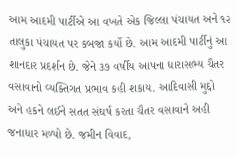આમ આદમી પાર્ટીએ આ વખતે એક જિલ્લા પંચાયત અને ૧૨ તાલુકા પંચાયત પર કબજા કર્યો છે. આમ આદમી પાર્ટીનું આ શાનદાર પ્રદર્શન છે. જેને ૩૭ વર્ષીય આપના ધારાસભ્ય ચૈતર વસાવાનો વ્યક્તિગત પ્રભાવ કહી શકાય. આદિવાસી મુદ્દો અને હકને લઈને સતત સંઘર્ષ કરતા ચૈતર વસાવાને અહી જનાધાર મળ્યો છે. જમીન વિવાદ,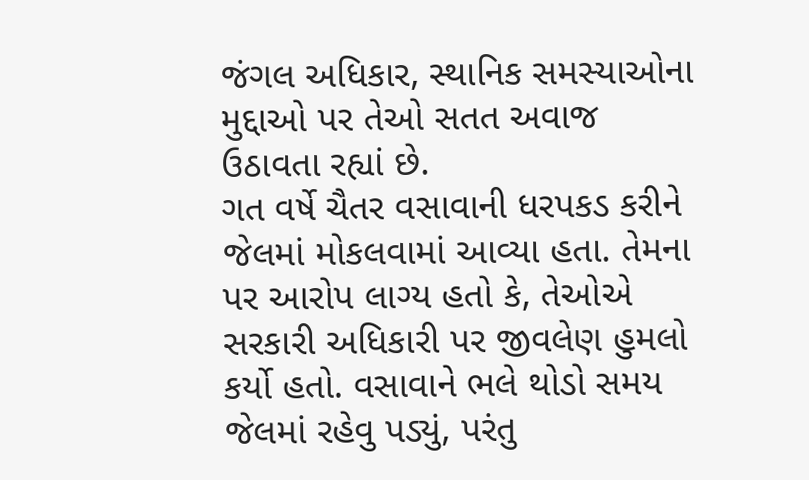જંગલ અધિકાર, સ્થાનિક સમસ્યાઓના મુદ્દાઓ પર તેઓ સતત અવાજ ઉઠાવતા રહ્યાં છે.
ગત વર્ષે ચૈતર વસાવાની ધરપકડ કરીને જેલમાં મોકલવામાં આવ્યા હતા. તેમના પર આરોપ લાગ્ય હતો કે, તેઓએ સરકારી અધિકારી પર જીવલેણ હુમલો કર્યો હતો. વસાવાને ભલે થોડો સમય જેલમાં રહેવુ પડ્યું, પરંતુ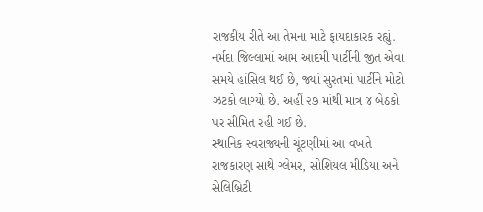રાજકીય રીતે આ તેમના માટે ફાયદાકારક રહ્યું. નર્મદા જિલ્લામાં આમ આદમી પાર્ટીની જીત એવા સમયે હાંસિલ થઈ છે, જ્યાં સુરતમાં પાર્ટીને મોટો ઝટકો લાગ્યો છે. અહીં ૨૭ માંથી માત્ર ૪ બેઠકો પર સીમિત રહી ગઈ છે.
સ્થાનિક સ્વરાજ્યની ચૂંટણીમાં આ વખતે રાજકારણ સાથે ગ્લેમર, સોશિયલ મીડિયા અને સેલિબ્રિટી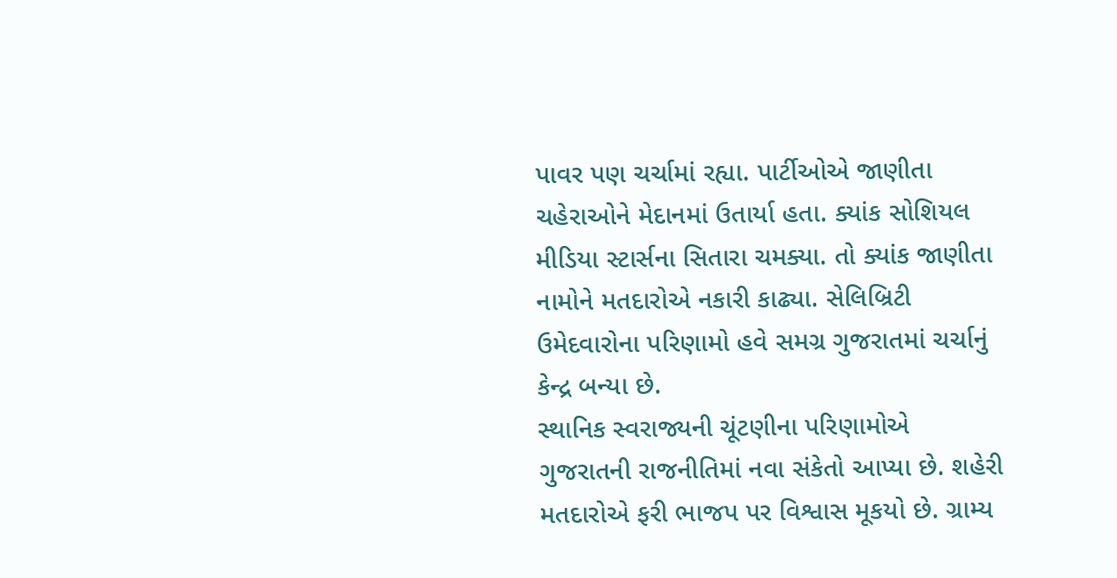પાવર પણ ચર્ચામાં રહ્યા. પાર્ટીઓએ જાણીતા ચહેરાઓને મેદાનમાં ઉતાર્યા હતા. ક્યાંક સોશિયલ મીડિયા સ્ટાર્સના સિતારા ચમક્યા. તો ક્યાંક જાણીતા નામોને મતદારોએ નકારી કાઢ્યા. સેલિબ્રિટી ઉમેદવારોના પરિણામો હવે સમગ્ર ગુજરાતમાં ચર્ચાનું કેન્દ્ર બન્યા છે.
સ્થાનિક સ્વરાજ્યની ચૂંટણીના પરિણામોએ ગુજરાતની રાજનીતિમાં નવા સંકેતો આપ્યા છે. શહેરી મતદારોએ ફરી ભાજપ પર વિશ્વાસ મૂકયો છે. ગ્રામ્ય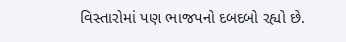વિસ્તારોમાં પણ ભાજપનો દબદબો રહ્યો છે.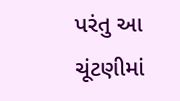પરંતુ આ ચૂંટણીમાં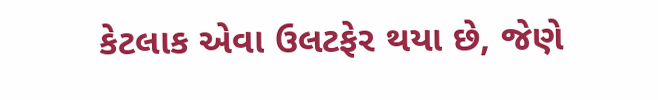કેટલાક એવા ઉલટફેર થયા છે, જેણે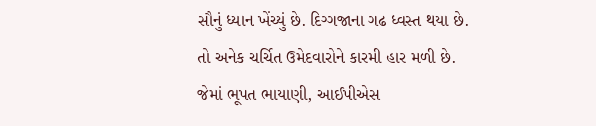સૌનું ધ્યાન ખેંચ્યું છે. દિગ્ગજાના ગઢ ધ્વસ્ત થયા છે. તો અનેક ચર્ચિત ઉમેદવારોને કારમી હાર મળી છે. જેમાં ભૂપત ભાયાણી, આઈપીએસ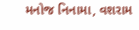મનોજ નિનામા, વશરામ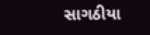સાગઠીયા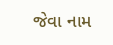જેવા નામ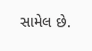સામેલ છે.